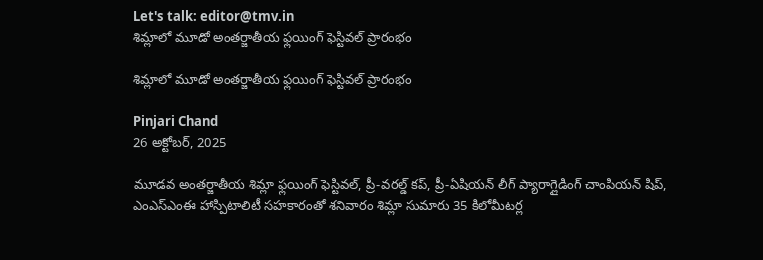Let's talk: editor@tmv.in
శిమ్లాలో మూడో అంతర్జాతీయ ఫ్లయింగ్ ఫెస్టివల్ ప్రారంభం

శిమ్లాలో మూడో అంతర్జాతీయ ఫ్లయింగ్ ఫెస్టివల్ ప్రారంభం

Pinjari Chand
26 అక్టోబర్, 2025

మూడవ అంతర్జాతీయ శిమ్లా ఫ్లయింగ్ ఫెస్టివల్, ప్రీ-వరల్డ్ కప్, ప్రీ-ఏషియన్ లీగ్ ప్యారాగ్లైడింగ్ చాంపియన్ షిప్, ఎంఎస్ఎంఈ హాస్పిటాలిటీ సహకారంతో శనివారం శిమ్లా సుమారు 35 కిలోమీటర్ల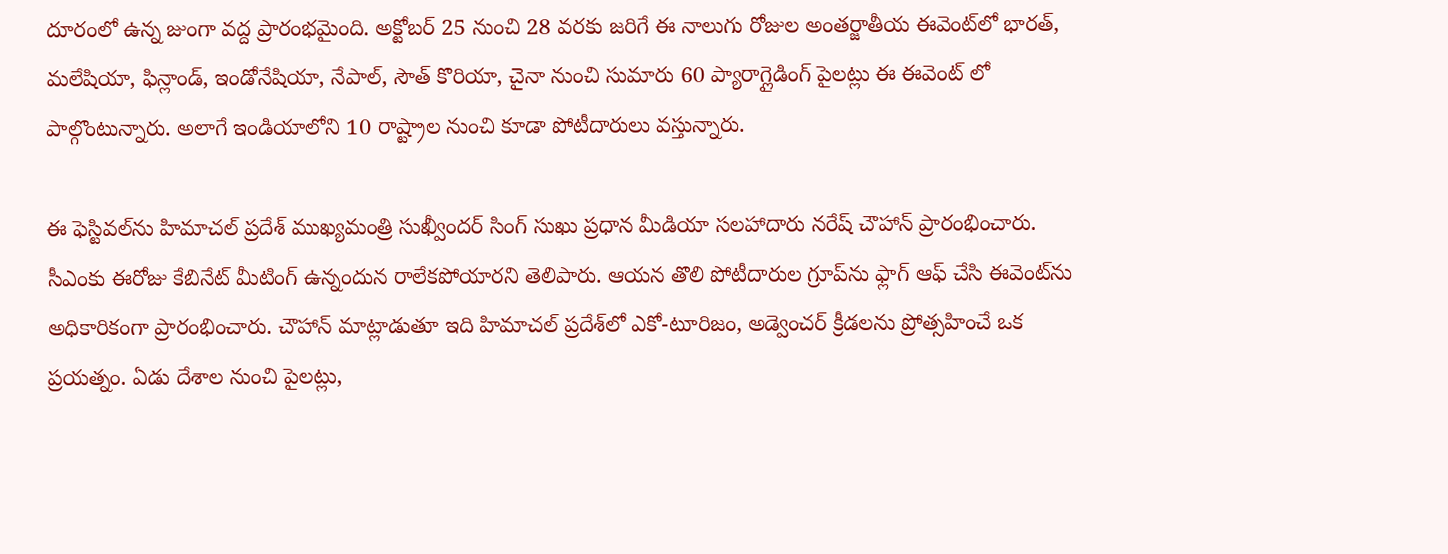దూరంలో ఉన్న జుంగా వద్ద ప్రారంభమైంది. అక్టోబర్ 25 నుంచి 28 వరకు జరిగే ఈ నాలుగు రోజుల అంతర్జాతీయ ఈవెంట్‌లో భారత్, మలేషియా, ఫిన్లాండ్, ఇండోనేషియా, నేపాల్, సౌత్ కొరియా, చైనా నుంచి సుమారు 60 ప్యారాగ్లైడింగ్ పైలట్లు ఈ ఈవెంట్ లో పాల్గొంటున్నారు. అలాగే ఇండియాలోని 10 రాష్ట్రాల నుంచి కూడా పోటీదారులు వస్తున్నారు.

ఈ ఫెస్టివల్‌ను హిమాచల్ ప్రదేశ్ ముఖ్యమంత్రి సుఖ్వీందర్ సింగ్ సుఖు ప్రధాన మీడియా సలహాదారు నరేష్ చౌహాన్ ప్రారంభించారు. సీఎంకు ఈరోజు కేబినేట్ మీటింగ్ ఉన్నందున రాలేకపోయారని తెలిపారు. ఆయన తొలి పోటీదారుల గ్రూప్‌ను ఫ్లాగ్ ఆఫ్ చేసి ఈవెంట్‌ను అధికారికంగా ప్రారంభించారు. చౌహాన్ మాట్లాడుతూ ఇది హిమాచల్ ప్రదేశ్‌లో ఎకో-టూరిజం, అడ్వెంచర్ క్రీడలను ప్రోత్సహించే ఒక ప్రయత్నం. ఏడు దేశాల నుంచి పైలట్లు,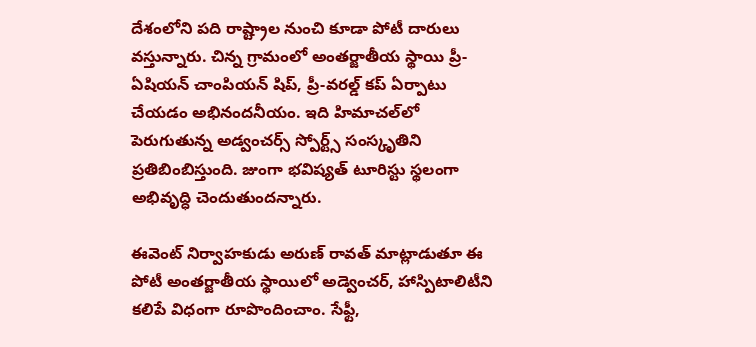దేశంలోని పది రాష్ట్రాల నుంచి కూడా పోటీ దారులు వస్తున్నారు. చిన్న గ్రామంలో అంతర్జాతీయ స్థాయి ప్రీ-ఏషియన్ చాంపియన్ షిప్, ప్రీ-వరల్డ్ కప్ ఏర్పాటు చేయడం అభినందనీయం. ఇది హిమాచల్‌లో పెరుగుతున్న అడ్వంచర్స్ స్పోర్ట్స్ సంస్కృతిని ప్రతిబింబిస్తుంది. జుంగా భవిష్యత్ టూరిస్టు స్థలంగా అభివృద్ధి చెందుతుందన్నారు.

ఈవెంట్ నిర్వాహకుడు అరుణ్ రావత్ మాట్లాడుతూ ఈ పోటీ అంతర్జాతీయ స్థాయిలో అడ్వెంచర్, హాస్పిటాలిటీని కలిపే విధంగా రూపొందించాం. సేఫ్టీ,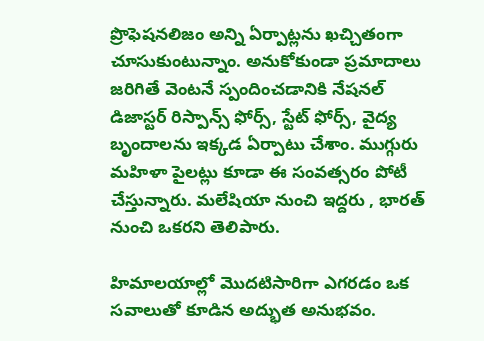ప్రొఫెషనలిజం అన్ని ఏర్పాట్లను ఖచ్చితంగా చూసుకుంటున్నాం. అనుకోకుండా ప్రమాదాలు జరిగితే వెంటనే స్పందించడానికి నేషనల్ డిజాస్టర్ రిస్పాన్స్ ఫోర్స్, స్టేట్ ఫోర్స్, వైద్య బృందాలను ఇక్కడ ఏర్పాటు చేశాం. ముగ్గురు మహిళా పైలట్లు కూడా ఈ సంవత్సరం పోటీ చేస్తున్నారు. మలేషియా నుంచి ఇద్దరు , భారత్ నుంచి ఒకరని తెలిపారు.

హిమాలయాల్లో మొదటిసారిగా ఎగరడం ఒక సవాలుతో కూడిన అద్భుత అనుభవం.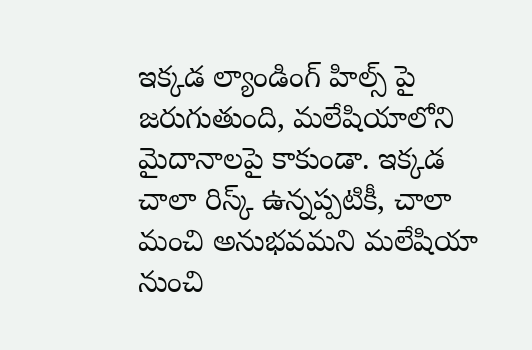ఇక్కడ ల్యాండింగ్ హిల్స్ పై జరుగుతుంది, మలేషియాలోని మైదానాలపై కాకుండా. ఇక్కడ చాలా రిస్క్ ఉన్నప్పటికీ, చాలా మంచి అనుభవమని మలేషియా నుంచి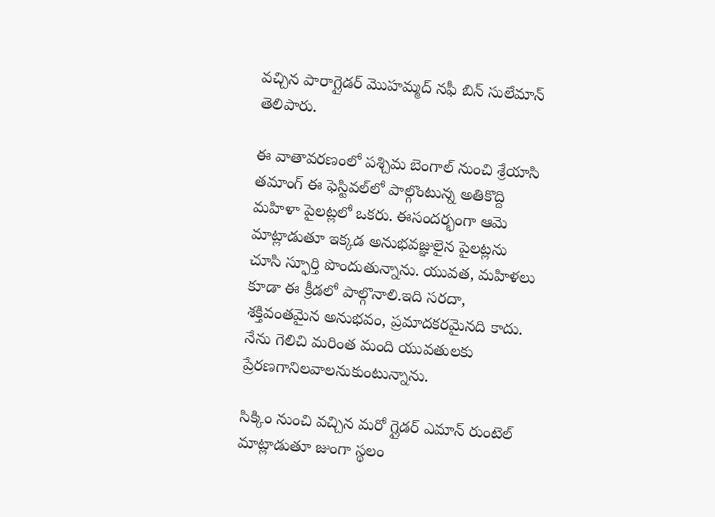వచ్చిన పారాగ్లైడర్ మొహమ్మద్ నఫీ బిన్ సులేమాన్ తెలిపారు.

ఈ వాతావరణంలో పశ్చిమ బెంగాల్ నుంచి శ్రేయాసి తమాంగ్ ఈ ఫెస్టివల్‌లో పాల్గొంటున్న అతికొద్ది మహిళా పైలట్లలో ఒకరు. ఈసందర్భంగా ఆమె మాట్లాడుతూ ఇక్కడ అనుభవజ్ఞులైన పైలట్లను చూసి స్ఫూర్తి పొందుతున్నాను. యువత, మహిళలు కూడా ఈ క్రీడలో పాల్గొనాలి.ఇది సరదా, శక్తివంతమైన అనుభవం, ప్రమాదకరమైనది కాదు. నేను గెలిచి మరింత మంది యువతులకు ప్రేరణగానిలవాలనుకుంటున్నాను.

సిక్కిం నుంచి వచ్చిన మరో గ్లైడర్ ఎమాన్ రుంటెల్ మాట్లాడుతూ జుంగా స్థలం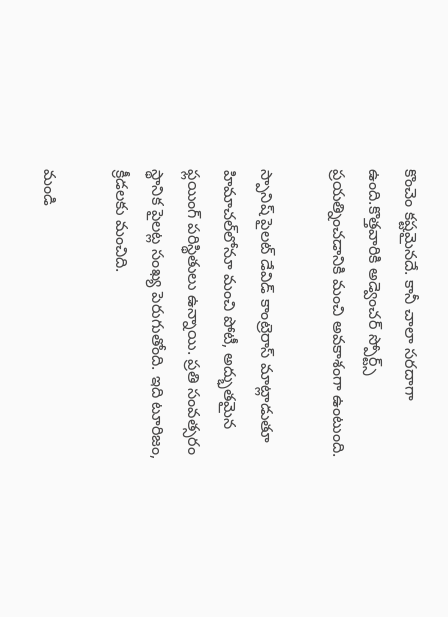కొంచెం కష్టమైనదే. కానీ చాలా సరదాగా ఉంది.కొత్తవారికి అడ్వెంచర్ స్పోర్ట్స్ ప్రయత్నించడానికి మంచి అవకాశంగా ఉంటుంది.

స్పానిష్ పైలట్ డేవిడ్ కాంట్రెరాస్ మాట్లాడుతూ హిమాచల్‌లోనూ మంచి పోటీ, అద్భుతమైన ఫ్లయింగ్ పరిస్థితులు ఉన్నాయి. ప్రతి సంవత్సరం స్థానిక పైలట్ల సంఖ్య పెరుగుతోంది. ఇది టూరిజం, క్రీడలకు మంచిది.

మండి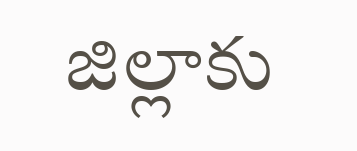జిల్లాకు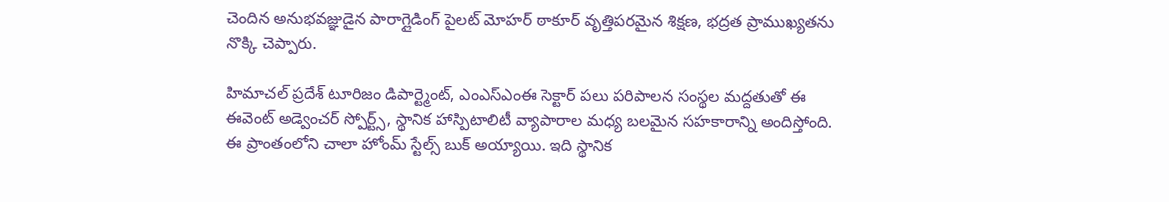చెందిన అనుభవజ్ఞుడైన పారాగ్లైడింగ్ పైలట్ మోహర్ ఠాకూర్ వృత్తిపరమైన శిక్షణ, భద్రత ప్రాముఖ్యతను నొక్కి చెప్పారు.

హిమాచల్ ప్రదేశ్ టూరిజం డిపార్ట్మెంట్, ఎంఎస్ఎంఈ సెక్టార్ పలు పరిపాలన సంస్థల మద్దతుతో ఈ ఈవెంట్ అడ్వెంచర్ స్పోర్ట్స్, స్థానిక హాస్పిటాలిటీ వ్యాపారాల మధ్య బలమైన సహకారాన్ని అందిస్తోంది. ఈ ప్రాంతంలోని చాలా హోం‌మ్ స్టేల్స్ బుక్ అయ్యాయి. ఇది స్థానిక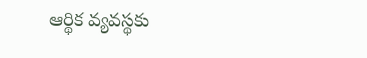ఆర్థిక వ్యవస్థకు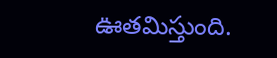ఊతమిస్తుంది.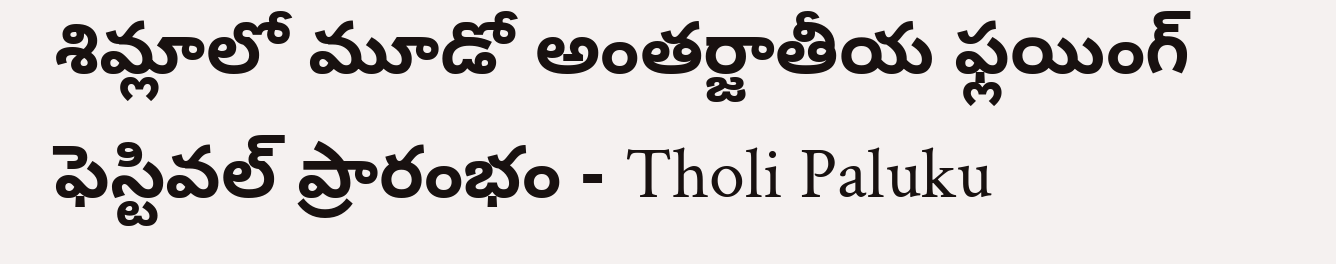శిమ్లాలో మూడో అంతర్జాతీయ ఫ్లయింగ్ ఫెస్టివల్ ప్రారంభం - Tholi Paluku